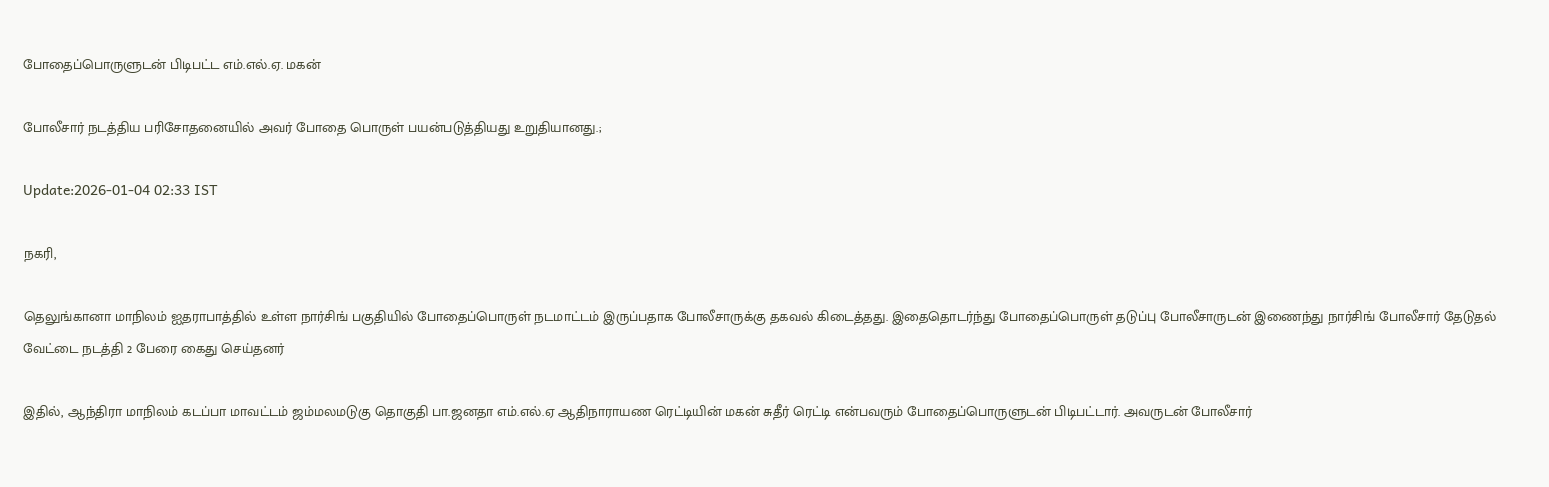போதைப்பொருளுடன் பிடிபட்ட எம்.எல்.ஏ. மகன்

போலீசார் நடத்திய பரிசோதனையில் அவர் போதை பொருள் பயன்படுத்தியது உறுதியானது.;

Update:2026-01-04 02:33 IST

நகரி,

தெலுங்கானா மாநிலம் ஐதராபாத்தில் உள்ள நார்சிங் பகுதியில் போதைப்பொருள் நடமாட்டம் இருப்பதாக போலீசாருக்கு தகவல் கிடைத்தது. இதைதொடர்ந்து போதைப்பொருள் தடுப்பு போலீசாருடன் இணைந்து நார்சிங் போலீசார் தேடுதல் வேட்டை நடத்தி 2 பேரை கைது செய்தனர்

இதில், ஆந்திரா மாநிலம் கடப்பா மாவட்டம் ஜம்மலமடுகு தொகுதி பா.ஜனதா எம்.எல்.ஏ ஆதிநாராயண ரெட்டியின் மகன் சுதீர் ரெட்டி என்பவரும் போதைப்பொருளுடன் பிடிபட்டார். அவருடன் போலீசார்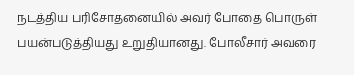நடத்திய பரிசோதனையில் அவர் போதை பொருள் பயன்படுத்தியது உறுதியானது. போலீசார் அவரை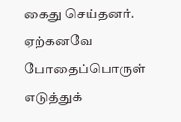கைது செய்தனர். ஏற்கனவே போதைப்பொருள் எடுத்துக்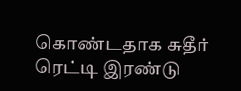கொண்டதாக சுதீர் ரெட்டி இரண்டு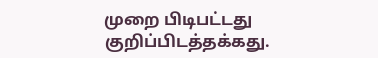முறை பிடிபட்டது குறிப்பிடத்தக்கது.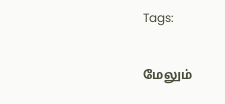Tags:

மேலும்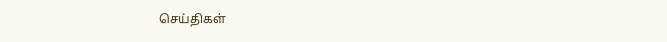செய்திகள்